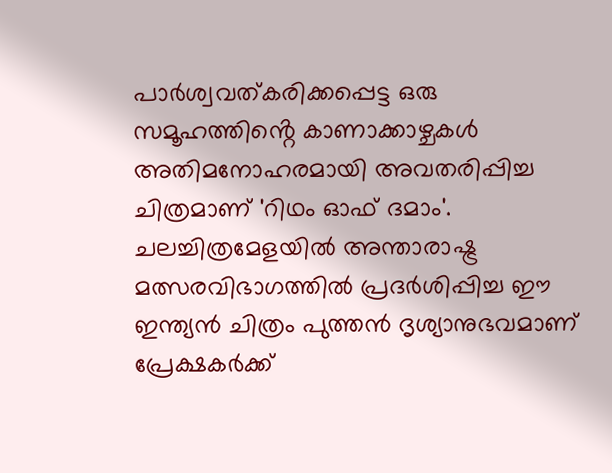പാർശ്വവത്കരിക്കപ്പെട്ട ഒരു സമൂഹത്തിൻ്റെ കാണാക്കാഴ്ചകൾ അതിമനോഹരമായി അവതരിപ്പിച്ച ചിത്രമാണ് 'റിഥം ഓഫ് ദമാം'. ചലച്ചിത്രമേളയിൽ അന്താരാഷ്ട്ര മത്സരവിഭാഗത്തിൽ പ്രദർശിപ്പിച്ച ഈ ഇന്ത്യൻ ചിത്രം പുത്തൻ ദൃശ്യാനുഭവമാണ് പ്രേക്ഷകർക്ക്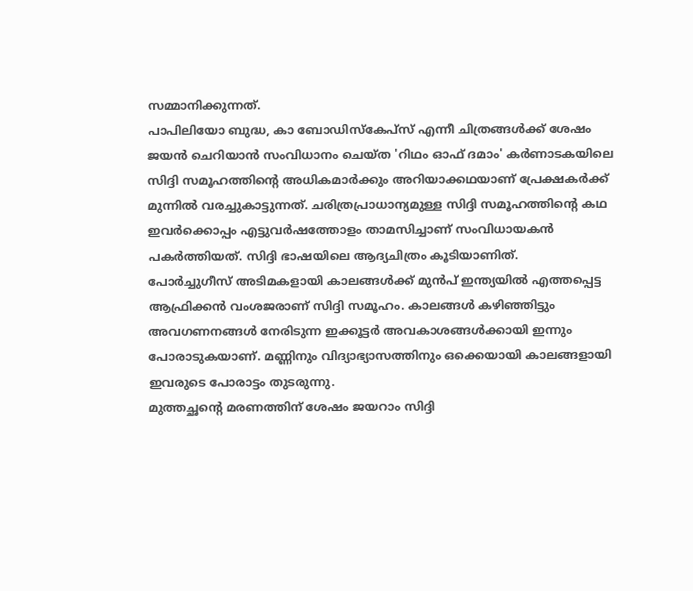സമ്മാനിക്കുന്നത്.
പാപിലിയോ ബുദ്ധ, കാ ബോഡിസ്കേപ്സ് എന്നീ ചിത്രങ്ങൾക്ക് ശേഷം ജയൻ ചെറിയാൻ സംവിധാനം ചെയ്ത 'റിഥം ഓഫ് ദമാം' കർണാടകയിലെ സിദ്ദി സമൂഹത്തിന്റെ അധികമാർക്കും അറിയാക്കഥയാണ് പ്രേക്ഷകർക്ക് മുന്നിൽ വരച്ചുകാട്ടുന്നത്. ചരിത്രപ്രാധാന്യമുള്ള സിദ്ദി സമൂഹത്തിൻ്റെ കഥ ഇവർക്കൊപ്പം എട്ടുവർഷത്തോളം താമസിച്ചാണ് സംവിധായകൻ പകർത്തിയത്. സിദ്ദി ഭാഷയിലെ ആദ്യചിത്രം കൂടിയാണിത്.
പോർച്ചുഗീസ് അടിമകളായി കാലങ്ങൾക്ക് മുൻപ് ഇന്ത്യയിൽ എത്തപ്പെട്ട ആഫ്രിക്കൻ വംശജരാണ് സിദ്ദി സമൂഹം. കാലങ്ങൾ കഴിഞ്ഞിട്ടും അവഗണനങ്ങൾ നേരിടുന്ന ഇക്കൂട്ടർ അവകാശങ്ങൾക്കായി ഇന്നും പോരാടുകയാണ്. മണ്ണിനും വിദ്യാഭ്യാസത്തിനും ഒക്കെയായി കാലങ്ങളായി ഇവരുടെ പോരാട്ടം തുടരുന്നു.
മുത്തച്ഛൻ്റെ മരണത്തിന് ശേഷം ജയറാം സിദ്ദി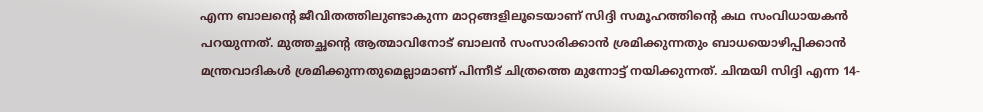എന്ന ബാലൻ്റെ ജീവിതത്തിലുണ്ടാകുന്ന മാറ്റങ്ങളിലൂടെയാണ് സിദ്ദി സമൂഹത്തിൻ്റെ കഥ സംവിധായകൻ പറയുന്നത്. മുത്തച്ഛൻ്റെ ആത്മാവിനോട് ബാലൻ സംസാരിക്കാൻ ശ്രമിക്കുന്നതും ബാധയൊഴിപ്പിക്കാൻ മന്ത്രവാദികൾ ശ്രമിക്കുന്നതുമെല്ലാമാണ് പിന്നീട് ചിത്രത്തെ മുന്നോട്ട് നയിക്കുന്നത്. ചിന്മയി സിദ്ദി എന്ന 14-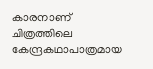കാരനാണ് ചിത്രത്തിലെ കേന്ദ്രകഥാപാത്രമായ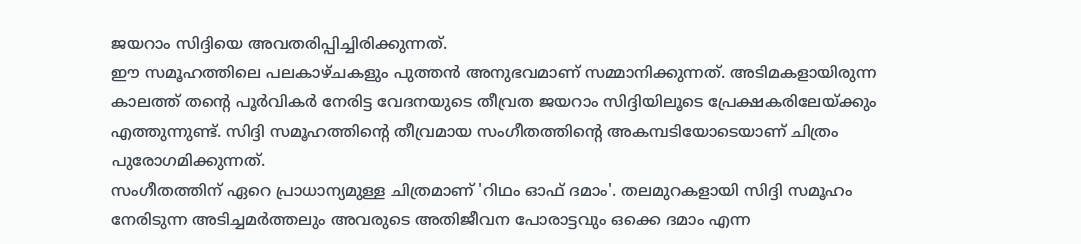ജയറാം സിദ്ദിയെ അവതരിപ്പിച്ചിരിക്കുന്നത്.
ഈ സമൂഹത്തിലെ പലകാഴ്ചകളും പുത്തൻ അനുഭവമാണ് സമ്മാനിക്കുന്നത്. അടിമകളായിരുന്ന കാലത്ത് തൻ്റെ പൂർവികർ നേരിട്ട വേദനയുടെ തീവ്രത ജയറാം സിദ്ദിയിലൂടെ പ്രേക്ഷകരിലേയ്ക്കും എത്തുന്നുണ്ട്. സിദ്ദി സമൂഹത്തിൻ്റെ തീവ്രമായ സംഗീതത്തിൻ്റെ അകമ്പടിയോടെയാണ് ചിത്രം പുരോഗമിക്കുന്നത്.
സംഗീതത്തിന് ഏറെ പ്രാധാന്യമുള്ള ചിത്രമാണ് 'റിഥം ഓഫ് ദമാം'. തലമുറകളായി സിദ്ദി സമൂഹം നേരിടുന്ന അടിച്ചമർത്തലും അവരുടെ അതിജീവന പോരാട്ടവും ഒക്കെ ദമാം എന്ന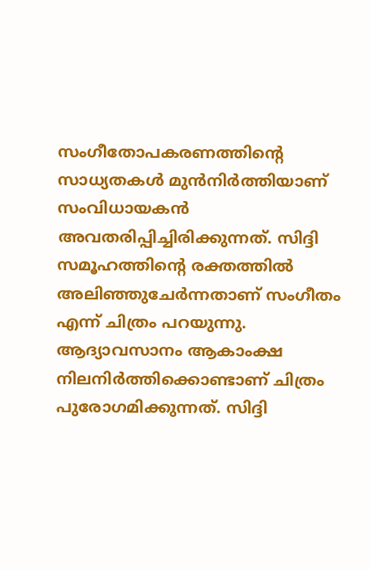സംഗീതോപകരണത്തിന്റെ സാധ്യതകൾ മുൻനിർത്തിയാണ് സംവിധായകൻ അവതരിപ്പിച്ചിരിക്കുന്നത്. സിദ്ദി സമൂഹത്തിൻ്റെ രക്തത്തിൽ അലിഞ്ഞുചേർന്നതാണ് സംഗീതം എന്ന് ചിത്രം പറയുന്നു.
ആദ്യാവസാനം ആകാംക്ഷ നിലനിർത്തിക്കൊണ്ടാണ് ചിത്രം പുരോഗമിക്കുന്നത്. സിദ്ദി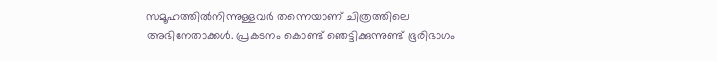സമൂഹത്തിൽനിന്നുള്ളവർ തന്നെയാണ് ചിത്രത്തിലെ അഭിനേതാക്കൾ. പ്രകടനം കൊണ്ട് ഞെട്ടിക്കുന്നുണ്ട് ഭൂരിഭാഗം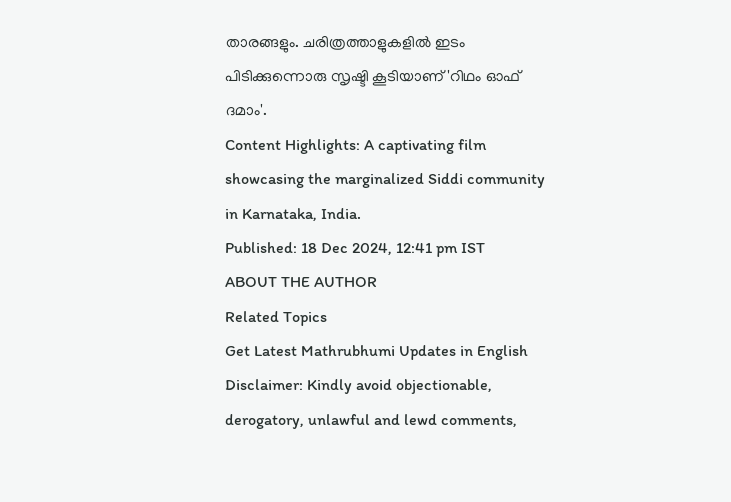താരങ്ങളും. ചരിത്രത്താളുകളിൽ ഇടം പിടിക്കുന്നൊരു സൃഷ്ടി കൂടിയാണ് 'റിഥം ഓഫ് ദമാം'.
Content Highlights: A captivating film showcasing the marginalized Siddi community in Karnataka, India.
Published: 18 Dec 2024, 12:41 pm IST
ABOUT THE AUTHOR
Related Topics
Get Latest Mathrubhumi Updates in English
Disclaimer: Kindly avoid objectionable, derogatory, unlawful and lewd comments,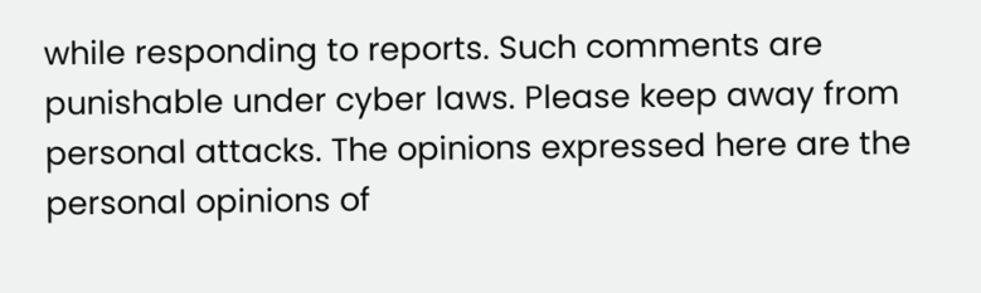while responding to reports. Such comments are punishable under cyber laws. Please keep away from personal attacks. The opinions expressed here are the personal opinions of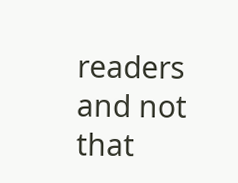readers and not that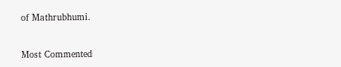of Mathrubhumi.


Most Commented